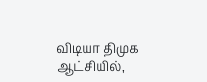விடியா திமுக ஆட்சியில்,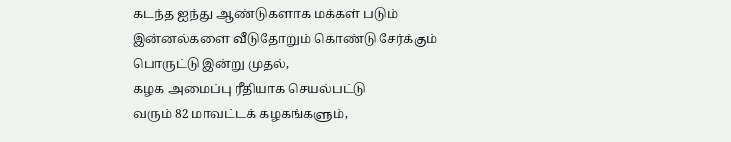கடந்த ஐந்து ஆண்டுகளாக மக்கள் படும் இன்னல்களை வீடுதோறும் கொண்டு சேர்க்கும் பொருட்டு இன்று முதல்,
கழக அமைப்பு ரீதியாக செயல்பட்டு
வரும் 82 மாவட்டக் கழகங்களும்,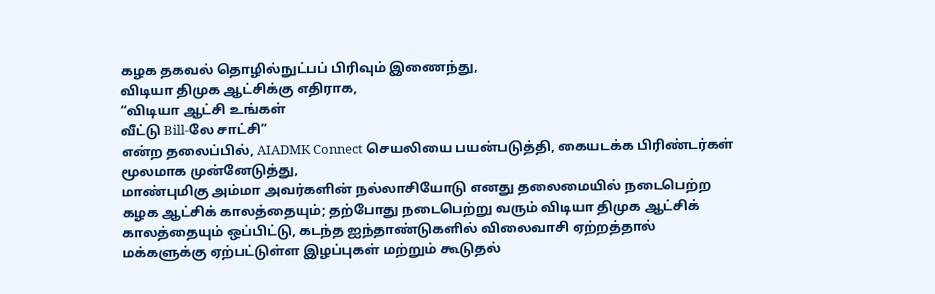கழக தகவல் தொழில்நுட்பப் பிரிவும் இணைந்து,
விடியா திமுக ஆட்சிக்கு எதிராக,
“விடியா ஆட்சி உங்கள்
வீட்டு Bill-லே சாட்சி”
என்ற தலைப்பில், AIADMK Connect செயலியை பயன்படுத்தி, கையடக்க பிரிண்டர்கள் மூலமாக முன்னேடுத்து,
மாண்புமிகு அம்மா அவர்களின் நல்லாசியோடு எனது தலைமையில் நடைபெற்ற கழக ஆட்சிக் காலத்தையும்; தற்போது நடைபெற்று வரும் விடியா திமுக ஆட்சிக் காலத்தையும் ஒப்பிட்டு, கடந்த ஐந்தாண்டுகளில் விலைவாசி ஏற்றத்தால் மக்களுக்கு ஏற்பட்டுள்ள இழப்புகள் மற்றும் கூடுதல்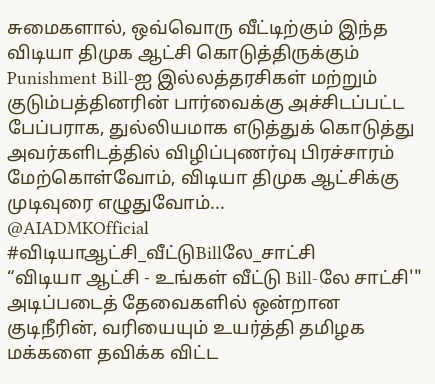சுமைகளால், ஒவ்வொரு வீட்டிற்கும் இந்த விடியா திமுக ஆட்சி கொடுத்திருக்கும் Punishment Bill-ஐ இல்லத்தரசிகள் மற்றும் குடும்பத்தினரின் பார்வைக்கு அச்சிடப்பட்ட பேப்பராக, துல்லியமாக எடுத்துக் கொடுத்து அவர்களிடத்தில் விழிப்புணர்வு பிரச்சாரம் மேற்கொள்வோம், விடியா திமுக ஆட்சிக்கு முடிவுரை எழுதுவோம்...
@AIADMKOfficial
#விடியாஆட்சி_வீட்டுBillலே_சாட்சி
“விடியா ஆட்சி - உங்கள் வீட்டு Bill-லே சாட்சி'"
அடிப்படைத் தேவைகளில் ஒன்றான குடிநீரின், வரியையும் உயர்த்தி தமிழக மக்களை தவிக்க விட்ட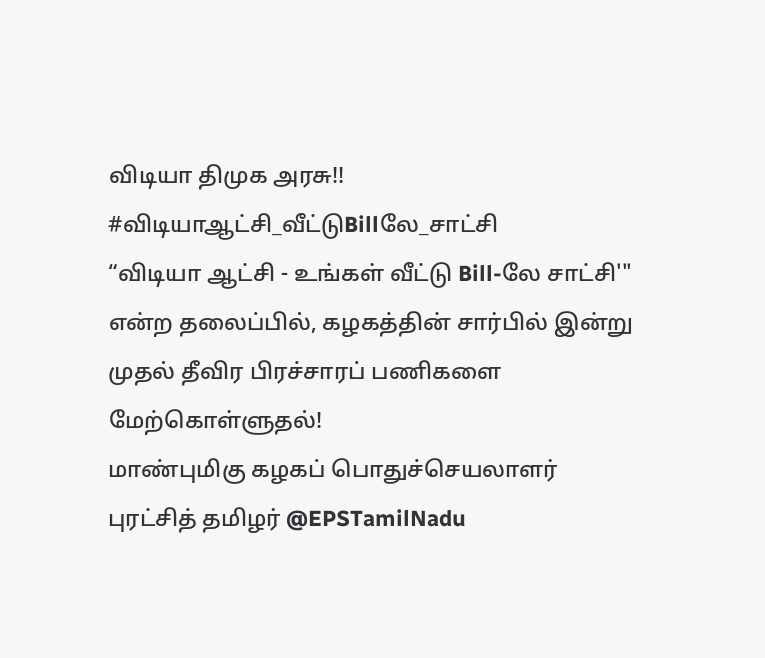விடியா திமுக அரசு!!
#விடியாஆட்சி_வீட்டுBillலே_சாட்சி
“விடியா ஆட்சி - உங்கள் வீட்டு Bill-லே சாட்சி'"
என்ற தலைப்பில், கழகத்தின் சார்பில் இன்று முதல் தீவிர பிரச்சாரப் பணிகளை மேற்கொள்ளுதல்!
மாண்புமிகு கழகப் பொதுச்செயலாளர் புரட்சித் தமிழர் @EPSTamilNadu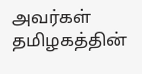அவர்கள்
தமிழகத்தின்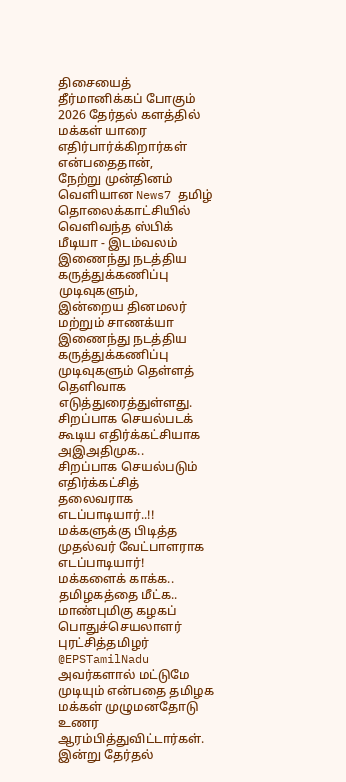திசையைத் தீர்மானிக்கப் போகும் 2026 தேர்தல் களத்தில் மக்கள் யாரை எதிர்பார்க்கிறார்கள் என்பதைதான்,
நேற்று முன்தினம் வெளியான News7 தமிழ் தொலைக்காட்சியில் வெளிவந்த ஸ்பிக் மீடியா - இடம்வலம் இணைந்து நடத்திய கருத்துக்கணிப்பு முடிவுகளும்,
இன்றைய தினமலர் மற்றும் சாணக்யா இணைந்து நடத்திய கருத்துக்கணிப்பு முடிவுகளும் தெள்ளத் தெளிவாக எடுத்துரைத்துள்ளது.
சிறப்பாக செயல்படக் கூடிய எதிர்க்கட்சியாக அஇஅதிமுக..
சிறப்பாக செயல்படும் எதிர்க்கட்சித் தலைவராக எடப்பாடியார்..!!
மக்களுக்கு பிடித்த முதல்வர் வேட்பாளராக எடப்பாடியார்!
மக்களைக் காக்க..
தமிழகத்தை மீட்க..
மாண்புமிகு கழகப் பொதுச்செயலாளர் புரட்சித்தமிழர் @EPSTamilNadu அவர்களால் மட்டுமே முடியும் என்பதை தமிழக மக்கள் முழுமனதோடு உணர ஆரம்பித்துவிட்டார்கள்.
இன்று தேர்தல்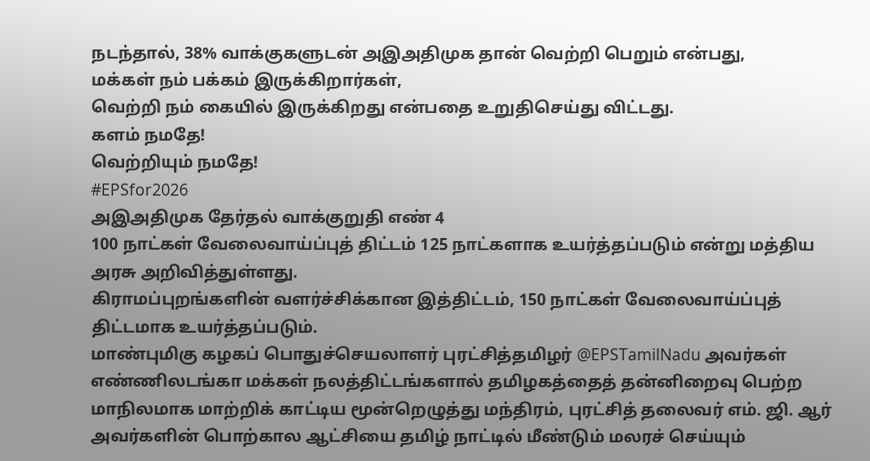நடந்தால், 38% வாக்குகளுடன் அஇஅதிமுக தான் வெற்றி பெறும் என்பது,
மக்கள் நம் பக்கம் இருக்கிறார்கள்,
வெற்றி நம் கையில் இருக்கிறது என்பதை உறுதிசெய்து விட்டது.
களம் நமதே!
வெற்றியும் நமதே!
#EPSfor2026
அஇஅதிமுக தேர்தல் வாக்குறுதி எண் 4
100 நாட்கள் வேலைவாய்ப்புத் திட்டம் 125 நாட்களாக உயர்த்தப்படும் என்று மத்திய அரசு அறிவித்துள்ளது.
கிராமப்புறங்களின் வளர்ச்சிக்கான இத்திட்டம், 150 நாட்கள் வேலைவாய்ப்புத் திட்டமாக உயர்த்தப்படும்.
மாண்புமிகு கழகப் பொதுச்செயலாளர் புரட்சித்தமிழர் @EPSTamilNadu அவர்கள்
எண்ணிலடங்கா மக்கள் நலத்திட்டங்களால் தமிழகத்தைத் தன்னிறைவு பெற்ற மாநிலமாக மாற்றிக் காட்டிய மூன்றெழுத்து மந்திரம், புரட்சித் தலைவர் எம். ஜி. ஆர் அவர்களின் பொற்கால ஆட்சியை தமிழ் நாட்டில் மீண்டும் மலரச் செய்யும்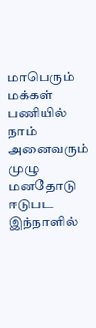மாபெரும் மக்கள் பணியில் நாம் அனைவரும் முழு மனதோடு ஈடுபட இந்நாளில்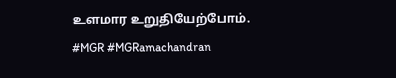உளமார உறுதியேற்போம்.
#MGR #MGRamachandran